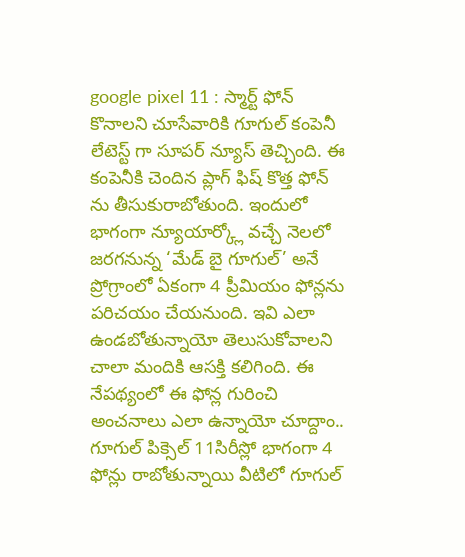google pixel 11 : స్మార్ట్ ఫోన్ కొనాలని చూసేవారికి గూగుల్ కంపెనీ లేటెస్ట్ గా సూపర్ న్యూస్ తెచ్చింది. ఈ కంపెనీకి చెందిన ప్లాగ్ ఫిష్ కొత్త ఫోన్ ను తీసుకురాబోతుంది. ఇందులో భాగంగా న్యూయార్క్లో వచ్చే నెలలో జరగనున్న ‘మేడ్ బై గూగుల్’ అనే ప్రోగ్రాంలో ఏకంగా 4 ప్రీమియం ఫోన్లను పరిచయం చేయనుంది. ఇవి ఎలా ఉండబోతున్నాయో తెలుసుకోవాలని చాలా మందికి ఆసక్తి కలిగింది. ఈ నేపథ్యంలో ఈ ఫోన్ల గురించి అంచనాలు ఎలా ఉన్నాయో చూద్దాం..
గూగుల్ పిక్సెల్ 11సిరీస్లో భాగంగా 4 ఫోన్లు రాబోతున్నాయి వీటిలో గూగుల్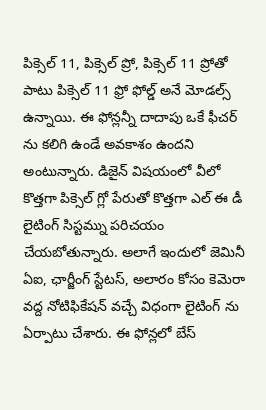పిక్సెల్ 11, పిక్సెల్ ప్రో, పిక్సెల్ 11 ప్రోతో పాటు పిక్సెల్ 11 ఫ్రో ఫోల్డ్ అనే మోడల్స్ ఉన్నాయి. ఈ ఫోన్లన్నీ దాదాపు ఒకే ఫీచర్ ను కలిగి ఉండే అవకాశం ఉందని అంటున్నారు. డిజైన్ విషయంలో వీలో కొత్తగా పిక్సెల్ గ్లో పేరుతో కొత్తగా ఎల్ ఈ డీ లైటింగ్ సిస్టమ్ను పరిచయం చేయబోతున్నారు. అలాగే ఇందులో జెమినీ ఏఐ, ఛార్జీంగ్ స్టేటస్, అలారం కోసం కెమెరా వద్ద నోటిఫికేషన్ వచ్చే విధంగా లైటింగ్ ను ఏర్పాటు చేశారు. ఈ ఫోన్లలో బేస్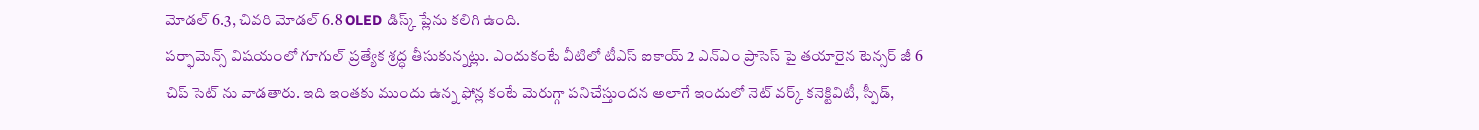మోడల్ 6.3, చివరి మోడల్ 6.8 OLED డిస్క్ ప్లేను కలిగి ఉంది.
పర్ఫామెన్స్ విషయంలో గూగుల్ ప్రత్యేక శ్రద్ధ తీసుకున్నట్లు. ఎందుకంటే వీటిలో టీఎస్ ఐకాయ్ 2 ఎన్ఎం ప్రాసెస్ పై తయారైన టెన్సర్ జీ 6 చిప్ సెట్ ను వాడతారు. ఇది ఇంతకు ముందు ఉన్న ఫోన్ల కంటే మెరుగ్గా పనిచేస్తుందన అలాగే ఇందులో నెట్ వర్క్ కనెక్టివిటీ, స్పీడ్,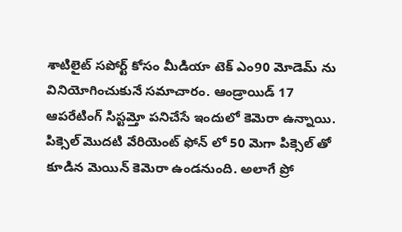శాటిలైట్ సపోర్ట్ కోసం మీడియా టెక్ ఎం90 మోడెమ్ ను వినియోగించుకునే సమాచారం. ఆండ్రాయిడ్ 17 ఆపరేటింగ్ సిస్టమ్తో పనిచేసే ఇందులో కెమెరా ఉన్నాయి.
పిక్సెల్ మొదటి వేరియెంట్ ఫోన్ లో 50 మెగా పిక్సెల్ తో కూడిన మెయిన్ కెమెరా ఉండనుంది. అలాగే ప్రో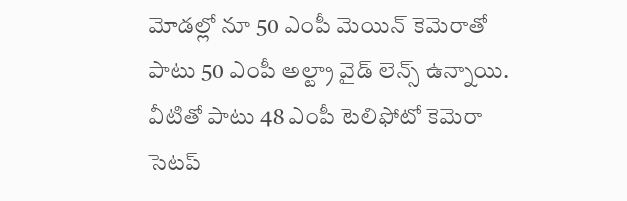మోడల్లో నూ 50 ఎంపీ మెయిన్ కెమెరాతో పాటు 50 ఎంపీ అల్ట్రా వైడ్ లెన్స్ ఉన్నాయి. వీటితో పాటు 48 ఎంపీ టెలిఫోటో కెమెరా సెటప్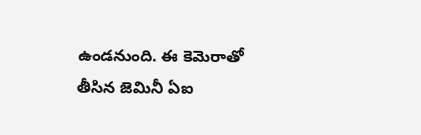ఉండనుంది. ఈ కెమెరాతో తీసిన జెమినీ ఏఐ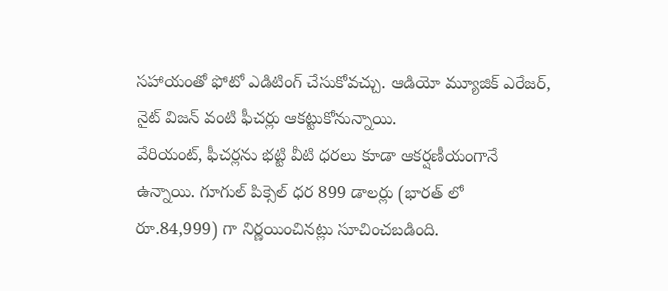సహాయంతో ఫోటో ఎడిటింగ్ చేసుకోవచ్చు. ఆడియో మ్యూజిక్ ఎరేజర్, నైట్ విజన్ వంటి ఫీచర్లు ఆకట్టుకోనున్నాయి.
వేరియంట్, ఫీచర్లను భట్టి వీటి ధరలు కూడా ఆకర్షణీయంగానే ఉన్నాయి. గూగుల్ పిక్సెల్ ధర 899 డాలర్లు (భారత్ లో రూ.84,999) గా నిర్ణయించినట్లు సూచించబడింది.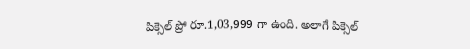పిక్సెల్ ప్రో రూ.1,03,999 గా ఉంది. అలాగే పిక్సెల్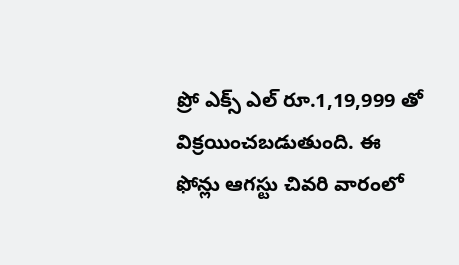ప్రో ఎక్స్ ఎల్ రూ.1,19,999 తో విక్రయించబడుతుంది. ఈ ఫోన్లు ఆగస్టు చివరి వారంలో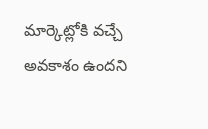మార్కెట్లోకి వచ్చే అవకాశం ఉందని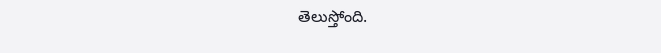తెలుస్తోంది.